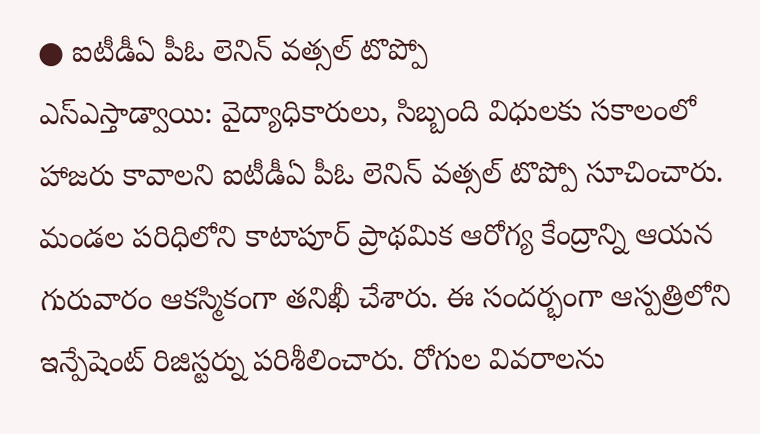● ఐటీడీఏ పీఓ లెనిన్ వత్సల్ టొప్పో
ఎస్ఎస్తాడ్వాయి: వైద్యాధికారులు, సిబ్బంది విధులకు సకాలంలో హాజరు కావాలని ఐటీడీఏ పీఓ లెనిన్ వత్సల్ టొప్పో సూచించారు. మండల పరిధిలోని కాటాపూర్ ప్రాథమిక ఆరోగ్య కేంద్రాన్ని ఆయన గురువారం ఆకస్మికంగా తనిఖీ చేశారు. ఈ సందర్భంగా ఆస్పత్రిలోని ఇన్పేషెంట్ రిజిస్టర్ను పరిశీలించారు. రోగుల వివరాలను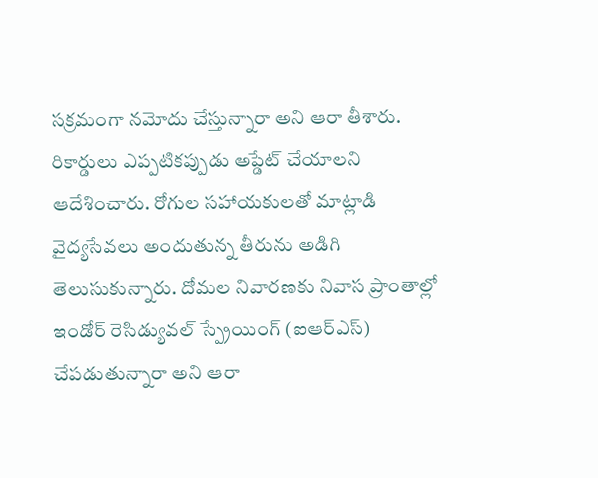సక్రమంగా నమోదు చేస్తున్నారా అని ఆరా తీశారు. రికార్డులు ఎప్పటికప్పుడు అప్డేట్ చేయాలని ఆదేశించారు. రోగుల సహాయకులతో మాట్లాడి వైద్యసేవలు అందుతున్న తీరును అడిగి తెలుసుకున్నారు. దోమల నివారణకు నివాస ప్రాంతాల్లో ఇండోర్ రెసిడ్యువల్ స్ప్రేయింగ్ (ఐఆర్ఎస్) చేపడుతున్నారా అని ఆరా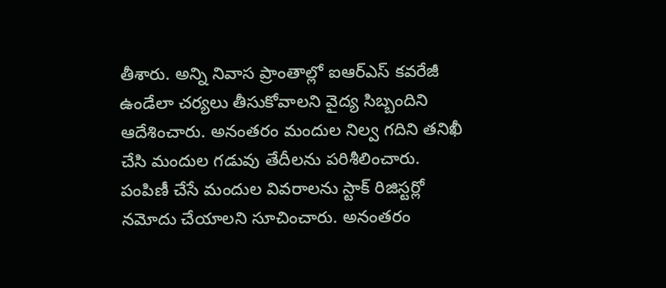తీశారు. అన్ని నివాస ప్రాంతాల్లో ఐఆర్ఎస్ కవరేజీ ఉండేలా చర్యలు తీసుకోవాలని వైద్య సిబ్బందిని ఆదేశించారు. అనంతరం మందుల నిల్వ గదిని తనిఖీ చేసి మందుల గడువు తేదీలను పరిశీలించారు. పంపిణీ చేసే మందుల వివరాలను స్టాక్ రిజిస్టర్లో నమోదు చేయాలని సూచించారు. అనంతరం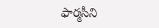ఫార్మసీని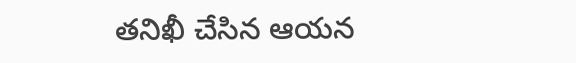తనిఖీ చేసిన ఆయన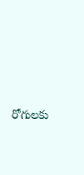రోగులకు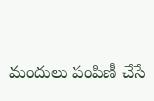మందులు పంపిణీ చేసే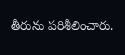తీరును పరిశీలించారు.